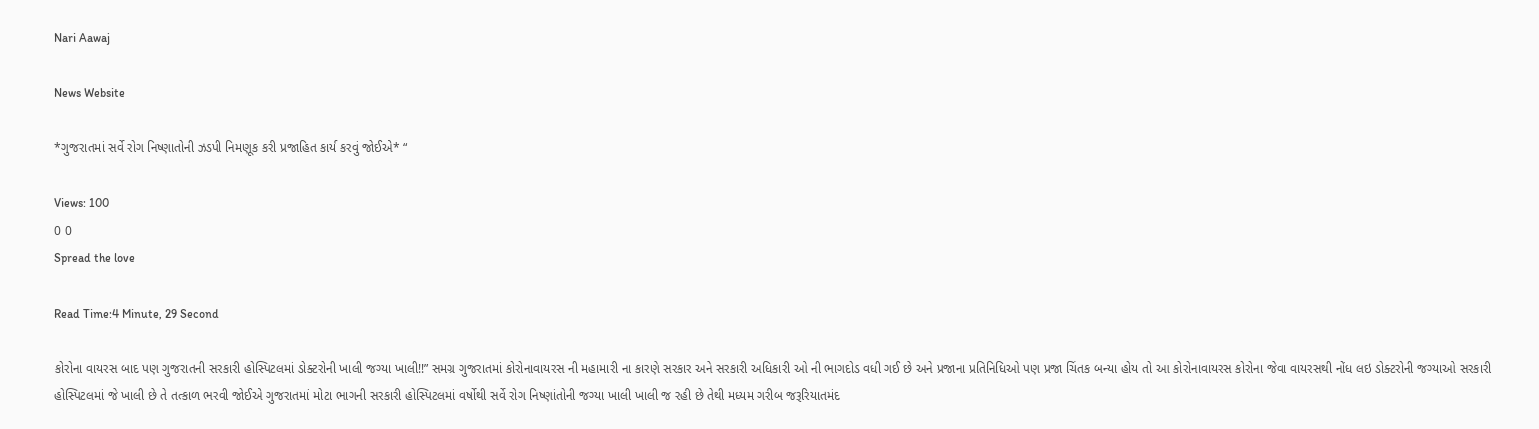Nari Aawaj

News Website

*ગુજરાતમાં સર્વે રોગ નિષ્ણાતોની ઝડપી નિમણૂક કરી પ્રજાહિત કાર્ય કરવું જોઈએ* “

Views: 100
0 0
Spread the love

Read Time:4 Minute, 29 Second

કોરોના વાયરસ બાદ પણ ગુજરાતની સરકારી હોસ્પિટલમાં ડોક્ટરોની ખાલી જગ્યા ખાલી!!” સમગ્ર ગુજરાતમાં કોરોનાવાયરસ ની મહામારી ના કારણે સરકાર અને સરકારી અધિકારી ઓ ની ભાગદોડ વધી ગઈ છે અને પ્રજાના પ્રતિનિધિઓ પણ પ્રજા ચિંતક બન્યા હોય તો આ કોરોનાવાયરસ કોરોના જેવા વાયરસથી નોંધ લઇ ડોક્ટરોની જગ્યાઓ સરકારી હોસ્પિટલમાં જે ખાલી છે તે તત્કાળ ભરવી જોઈએ ગુજરાતમાં મોટા ભાગની સરકારી હોસ્પિટલમાં વર્ષોથી સર્વે રોગ નિષ્ણાંતોની જગ્યા ખાલી ખાલી જ રહી છે તેથી મધ્યમ ગરીબ જરૂરિયાતમંદ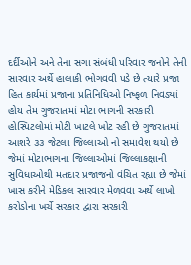દર્દીઓને અને તેના સગા સંબંધી પરિવાર જનોને તેની સારવાર અર્થે હાલાકી ભોગવવી પડે છે ત્યારે પ્રજા હિત કાર્યમાં પ્રજાના પ્રતિનિધિઓ નિષ્ફળ નિવડ્યાં હોય તેમ ગુજરાતમાં મોટા ભાગની સરકારી હોસ્પિટલોમાં મોટી ખાટલે ખોટ રહી છે ગુજરાતમાં આશરે ૩૩ જેટલા જિલ્લાઓ નો સમાવેશ થયો છે જેમાં મોટાભાગના જિલ્લાઓમાં જિલ્લાકક્ષાની સુવિધાઓથી મતદાર પ્રજાજનો વંચિત રહ્યા છે જેમાં ખાસ કરીને મેડિકલ સારવાર મેળવવા અર્થે લાખો કરોડોના ખર્ચે સરકાર દ્વારા સરકારી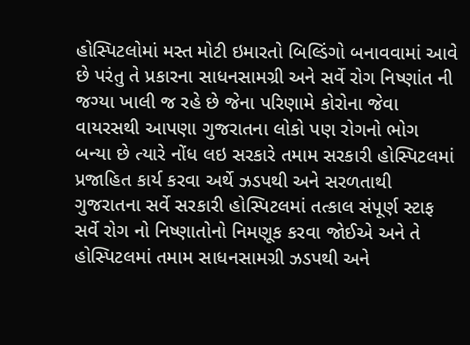હોસ્પિટલોમાં મસ્ત મોટી ઇમારતો બિલ્ડિંગો બનાવવામાં આવે છે પરંતુ તે પ્રકારના સાધનસામગ્રી અને સર્વે રોગ નિષ્ણાંત ની જગ્યા ખાલી જ રહે છે જેના પરિણામે કોરોના જેવા વાયરસથી આપણા ગુજરાતના લોકો પણ રોગનો ભોગ બન્યા છે ત્યારે નોંધ લઇ સરકારે તમામ સરકારી હોસ્પિટલમાં પ્રજાહિત કાર્ય કરવા અર્થે ઝડપથી અને સરળતાથી ગુજરાતના સર્વે સરકારી હોસ્પિટલમાં તત્કાલ સંપૂર્ણ સ્ટાફ સર્વે રોગ નો નિષ્ણાતોનો નિમણૂક કરવા જોઈએ અને તે હોસ્પિટલમાં તમામ સાધનસામગ્રી ઝડપથી અને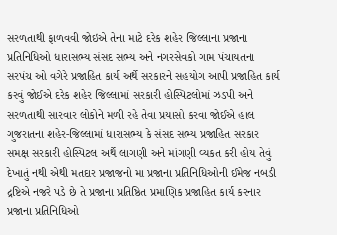સરળતાથી ફાળવવી જોઇએ તેના માટે દરેક શહેર જિલ્લાના પ્રજાના પ્રતિનિધિઓ ધારાસભ્ય સંસદ સભ્ય અને નગરસેવકો ગામ પંચાયતના સરપંચ ઓ વગેરે પ્રજાહિત કાર્ય અર્થે સરકારને સહયોગ આપી પ્રજાહિત કાર્ય કરવું જોઈએ દરેક શહેર જિલ્લામાં સરકારી હોસ્પિટલોમાં ઝડપી અને સરળતાથી સારવાર લોકોને મળી રહે તેવા પ્રયાસો કરવા જોઈએ હાલ ગુજરાતના શહેર-જિલ્લામાં ધારાસભ્ય કે સંસદ સભ્ય પ્રજાહિત સરકાર સમક્ષ સરકારી હોસ્પિટલ અર્થે લાગણી અને માંગણી વ્યકત કરી હોય તેવું દેખાતું નથી એથી મતદાર પ્રજાજનો મા પ્રજાના પ્રતિનિધિઓની ઈમેજ નબડી દ્રષ્ટિએ નજરે પડે છે તે પ્રજાના પ્રતિષ્ઠિત પ્રમાણિક પ્રજાહિત કાર્ય કરનાર પ્રજાના પ્રતિનિધિઓ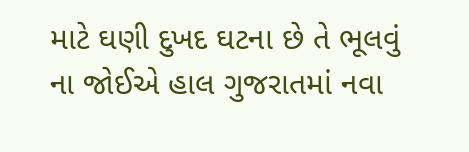માટે ઘણી દુખદ ઘટના છે તે ભૂલવું ના જોઈએ હાલ ગુજરાતમાં નવા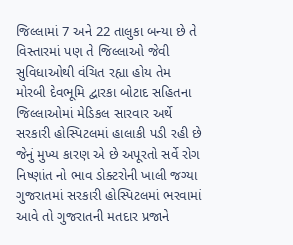જિલ્લામાં 7 અને 22 તાલુકા બન્યા છે તે વિસ્તારમાં પણ તે જિલ્લાઓ જેવી સુવિધાઓથી વંચિત રહ્યા હોય તેમ મોરબી દેવભૂમિ દ્વારકા બોટાદ સહિતના જિલ્લાઓમાં મેડિકલ સારવાર અર્થે સરકારી હોસ્પિટલમાં હાલાકી પડી રહી છે જેનું મુખ્ય કારણ એ છે અપૂરતો સર્વે રોગ નિષ્ણાંત નો ભાવ ડોક્ટરોની ખાલી જગ્યા ગુજરાતમાં સરકારી હોસ્પિટલમાં ભરવામાં આવે તો ગુજરાતની મતદાર પ્રજાને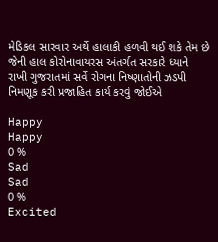મેડિકલ સારવાર અર્થે હાલાકી હળવી થઈ શકે તેમ છે જેની હાલ કોરોનાવાયરસ અંતર્ગત સરકારે ધ્યાને રાખી ગુજરાતમાં સર્વે રોગના નિષ્ણાતોની ઝડપી નિમણૂક કરી પ્રજાહિત કાર્ય કરવું જોઈએ

Happy
Happy
0 %
Sad
Sad
0 %
Excited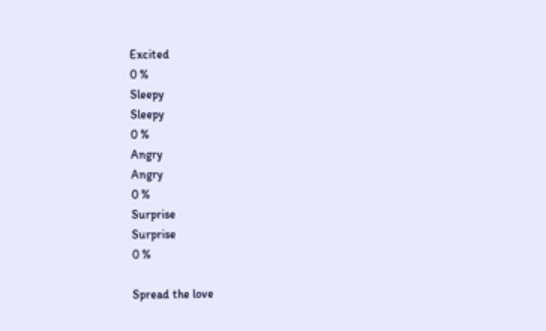Excited
0 %
Sleepy
Sleepy
0 %
Angry
Angry
0 %
Surprise
Surprise
0 %

Spread the love